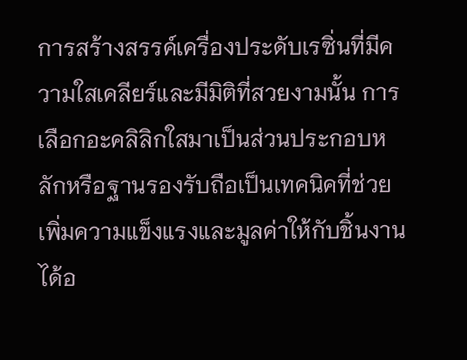การสร้างสรรค์เครื่องประดับเรซิ่นที่มีความใสเคลียร์และมีมิติที่สวยงามนั้น การเลือกอะคลิลิกใสมาเป็นส่วนประกอบหลักหรือฐานรองรับถือเป็นเทคนิคที่ช่วยเพิ่มความแข็งแรงและมูลค่าให้กับชิ้นงานได้อ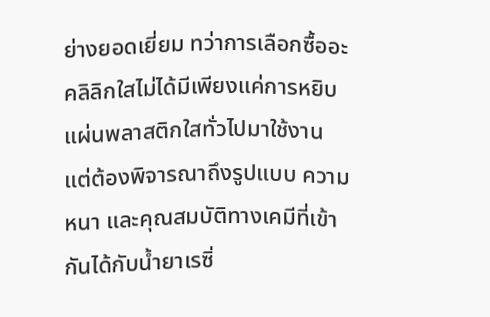ย่างยอดเยี่ยม ทว่าการเลือกซื้ออะคลิลิกใสไม่ได้มีเพียงแค่การหยิบแผ่นพลาสติกใสทั่วไปมาใช้งาน แต่ต้องพิจารณาถึงรูปแบบ ความหนา และคุณสมบัติทางเคมีที่เข้ากันได้กับน้ำยาเรซิ่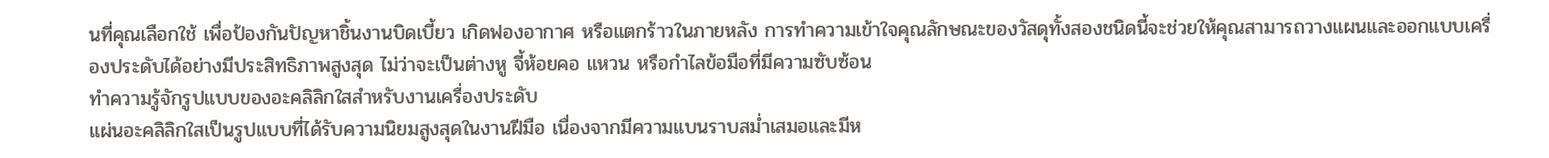นที่คุณเลือกใช้ เพื่อป้องกันปัญหาชิ้นงานบิดเบี้ยว เกิดฟองอากาศ หรือแตกร้าวในภายหลัง การทำความเข้าใจคุณลักษณะของวัสดุทั้งสองชนิดนี้จะช่วยให้คุณสามารถวางแผนและออกแบบเครื่องประดับได้อย่างมีประสิทธิภาพสูงสุด ไม่ว่าจะเป็นต่างหู จี้ห้อยคอ แหวน หรือกำไลข้อมือที่มีความซับซ้อน
ทำความรู้จักรูปแบบของอะคลิลิกใสสำหรับงานเครื่องประดับ
แผ่นอะคลิลิกใสเป็นรูปแบบที่ได้รับความนิยมสูงสุดในงานฝีมือ เนื่องจากมีความแบนราบสม่ำเสมอและมีห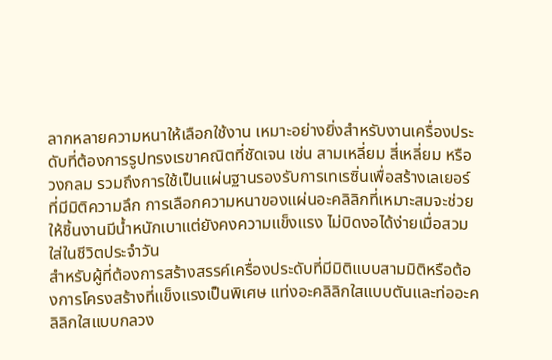ลากหลายความหนาให้เลือกใช้งาน เหมาะอย่างยิ่งสำหรับงานเครื่องประดับที่ต้องการรูปทรงเรขาคณิตที่ชัดเจน เช่น สามเหลี่ยม สี่เหลี่ยม หรือวงกลม รวมถึงการใช้เป็นแผ่นฐานรองรับการเทเรซิ่นเพื่อสร้างเลเยอร์ที่มีมิติความลึก การเลือกความหนาของแผ่นอะคลิลิกที่เหมาะสมจะช่วยให้ชิ้นงานมีน้ำหนักเบาแต่ยังคงความแข็งแรง ไม่บิดงอได้ง่ายเมื่อสวมใส่ในชีวิตประจำวัน
สำหรับผู้ที่ต้องการสร้างสรรค์เครื่องประดับที่มีมิติแบบสามมิติหรือต้องการโครงสร้างที่แข็งแรงเป็นพิเศษ แท่งอะคลิลิกใสแบบตันและท่ออะคลิลิกใสแบบกลวง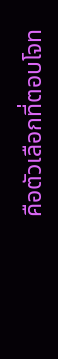คือตัวเลือกที่ตอบโจท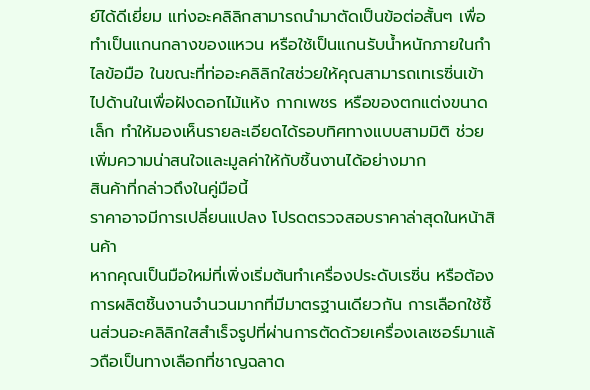ย์ได้ดีเยี่ยม แท่งอะคลิลิกสามารถนำมาตัดเป็นข้อต่อสั้นๆ เพื่อทำเป็นแกนกลางของแหวน หรือใช้เป็นแกนรับน้ำหนักภายในกำไลข้อมือ ในขณะที่ท่ออะคลิลิกใสช่วยให้คุณสามารถเทเรซิ่นเข้าไปด้านในเพื่อฝังดอกไม้แห้ง กากเพชร หรือของตกแต่งขนาดเล็ก ทำให้มองเห็นรายละเอียดได้รอบทิศทางแบบสามมิติ ช่วยเพิ่มความน่าสนใจและมูลค่าให้กับชิ้นงานได้อย่างมาก
สินค้าที่กล่าวถึงในคู่มือนี้
ราคาอาจมีการเปลี่ยนแปลง โปรดตรวจสอบราคาล่าสุดในหน้าสินค้า
หากคุณเป็นมือใหม่ที่เพิ่งเริ่มต้นทำเครื่องประดับเรซิ่น หรือต้องการผลิตชิ้นงานจำนวนมากที่มีมาตรฐานเดียวกัน การเลือกใช้ชิ้นส่วนอะคลิลิกใสสำเร็จรูปที่ผ่านการตัดด้วยเครื่องเลเซอร์มาแล้วถือเป็นทางเลือกที่ชาญฉลาด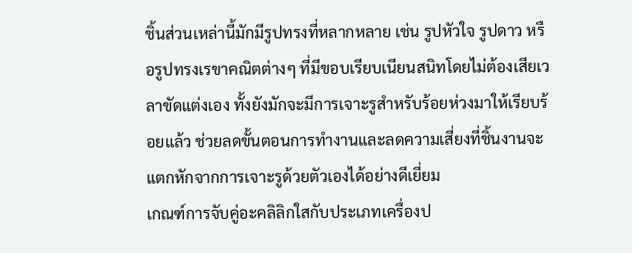ชิ้นส่วนเหล่านี้มักมีรูปทรงที่หลากหลาย เช่น รูปหัวใจ รูปดาว หรือรูปทรงเรขาคณิตต่างๆ ที่มีขอบเรียบเนียนสนิทโดยไม่ต้องเสียเวลาขัดแต่งเอง ทั้งยังมักจะมีการเจาะรูสำหรับร้อยห่วงมาให้เรียบร้อยแล้ว ช่วยลดขั้นตอนการทำงานและลดความเสี่ยงที่ชิ้นงานจะแตกหักจากการเจาะรูด้วยตัวเองได้อย่างดีเยี่ยม
เกณฑ์การจับคู่อะคลิลิกใสกับประเภทเครื่องป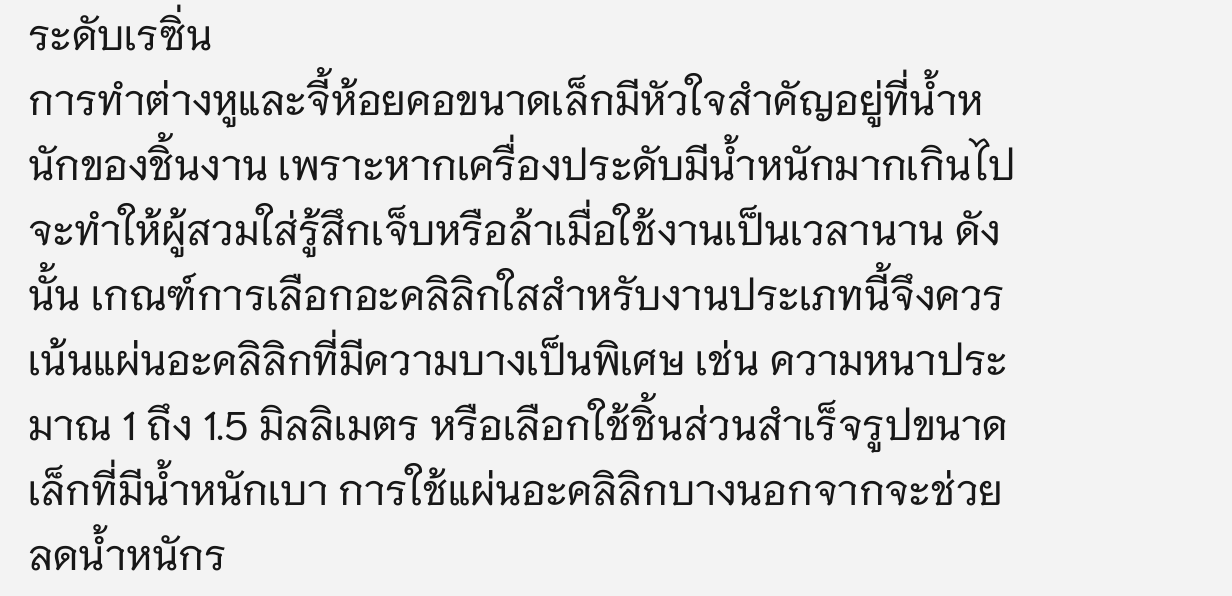ระดับเรซิ่น
การทำต่างหูและจี้ห้อยคอขนาดเล็กมีหัวใจสำคัญอยู่ที่น้ำหนักของชิ้นงาน เพราะหากเครื่องประดับมีน้ำหนักมากเกินไปจะทำให้ผู้สวมใส่รู้สึกเจ็บหรือล้าเมื่อใช้งานเป็นเวลานาน ดังนั้น เกณฑ์การเลือกอะคลิลิกใสสำหรับงานประเภทนี้จึงควรเน้นแผ่นอะคลิลิกที่มีความบางเป็นพิเศษ เช่น ความหนาประมาณ 1 ถึง 1.5 มิลลิเมตร หรือเลือกใช้ชิ้นส่วนสำเร็จรูปขนาดเล็กที่มีน้ำหนักเบา การใช้แผ่นอะคลิลิกบางนอกจากจะช่วยลดน้ำหนักร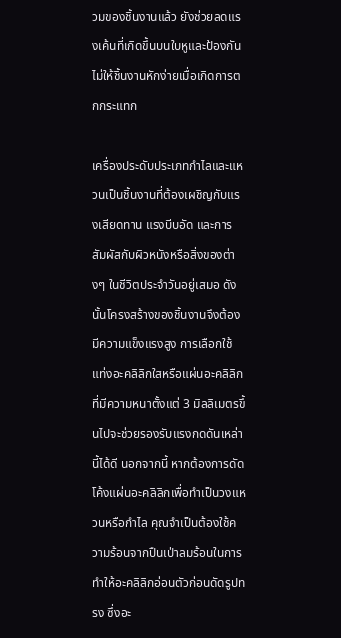วมของชิ้นงานแล้ว ยังช่วยลดแรงเค้นที่เกิดขึ้นบนใบหูและป้องกันไม่ให้ชิ้นงานหักง่ายเมื่อเกิดการตกกระแทก

เครื่องประดับประเภทกำไลและแหวนเป็นชิ้นงานที่ต้องเผชิญกับแรงเสียดทาน แรงบีบอัด และการสัมผัสกับผิวหนังหรือสิ่งของต่างๆ ในชีวิตประจำวันอยู่เสมอ ดังนั้นโครงสร้างของชิ้นงานจึงต้องมีความแข็งแรงสูง การเลือกใช้แท่งอะคลิลิกใสหรือแผ่นอะคลิลิกที่มีความหนาตั้งแต่ 3 มิลลิเมตรขึ้นไปจะช่วยรองรับแรงกดดันเหล่านี้ได้ดี นอกจากนี้ หากต้องการดัดโค้งแผ่นอะคลิลิกเพื่อทำเป็นวงแหวนหรือกำไล คุณจำเป็นต้องใช้ความร้อนจากปืนเป่าลมร้อนในการทำให้อะคลิลิกอ่อนตัวก่อนดัดรูปทรง ซึ่งอะ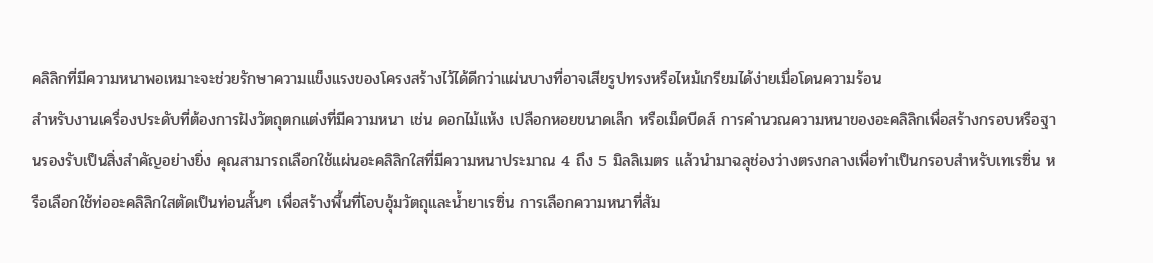คลิลิกที่มีความหนาพอเหมาะจะช่วยรักษาความแข็งแรงของโครงสร้างไว้ได้ดีกว่าแผ่นบางที่อาจเสียรูปทรงหรือไหม้เกรียมได้ง่ายเมื่อโดนความร้อน
สำหรับงานเครื่องประดับที่ต้องการฝังวัตถุตกแต่งที่มีความหนา เช่น ดอกไม้แห้ง เปลือกหอยขนาดเล็ก หรือเม็ดบีดส์ การคำนวณความหนาของอะคลิลิกเพื่อสร้างกรอบหรือฐานรองรับเป็นสิ่งสำคัญอย่างยิ่ง คุณสามารถเลือกใช้แผ่นอะคลิลิกใสที่มีความหนาประมาณ 4 ถึง 5 มิลลิเมตร แล้วนำมาฉลุช่องว่างตรงกลางเพื่อทำเป็นกรอบสำหรับเทเรซิ่น หรือเลือกใช้ท่ออะคลิลิกใสตัดเป็นท่อนสั้นๆ เพื่อสร้างพื้นที่โอบอุ้มวัตถุและน้ำยาเรซิ่น การเลือกความหนาที่สัม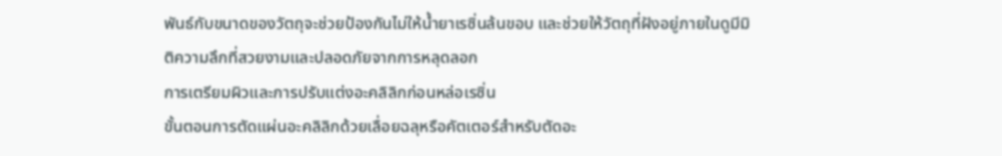พันธ์กับขนาดของวัตถุจะช่วยป้องกันไม่ให้น้ำยาเรซิ่นล้นขอบ และช่วยให้วัตถุที่ฝังอยู่ภายในดูมีมิติความลึกที่สวยงามและปลอดภัยจากการหลุดลอก
การเตรียมผิวและการปรับแต่งอะคลิลิกก่อนหล่อเรซิ่น
ขั้นตอนการตัดแผ่นอะคลิลิกด้วยเลื่อยฉลุหรือคัตเตอร์สำหรับตัดอะ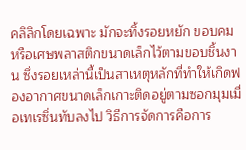คลิลิกโดยเฉพาะ มักจะทิ้งรอยหยัก ขอบคม หรือเศษพลาสติกขนาดเล็กไว้ตามขอบชิ้นงาน ซึ่งรอยเหล่านี้เป็นสาเหตุหลักที่ทำให้เกิดฟองอากาศขนาดเล็กเกาะติดอยู่ตามซอกมุมเมื่อเทเรซิ่นทับลงไป วิธีการจัดการคือการ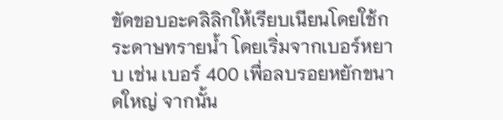ขัดขอบอะคลิลิกให้เรียบเนียนโดยใช้กระดาษทรายน้ำ โดยเริ่มจากเบอร์หยาบ เช่น เบอร์ 400 เพื่อลบรอยหยักขนาดใหญ่ จากนั้น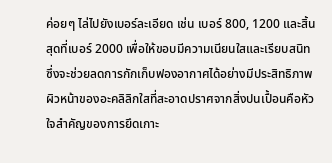ค่อยๆ ไล่ไปยังเบอร์ละเอียด เช่น เบอร์ 800, 1200 และสิ้นสุดที่เบอร์ 2000 เพื่อให้ขอบมีความเนียนใสและเรียบสนิท ซึ่งจะช่วยลดการกักเก็บฟองอากาศได้อย่างมีประสิทธิภาพ
ผิวหน้าของอะคลิลิกใสที่สะอาดปราศจากสิ่งปนเปื้อนคือหัวใจสำคัญของการยึดเกาะ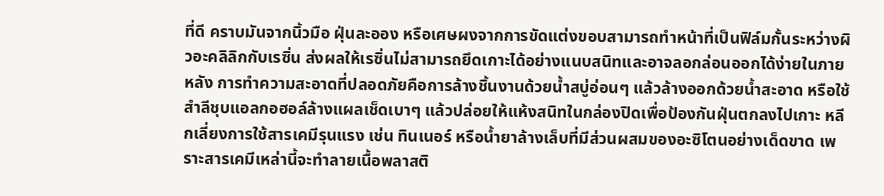ที่ดี คราบมันจากนิ้วมือ ฝุ่นละออง หรือเศษผงจากการขัดแต่งขอบสามารถทำหน้าที่เป็นฟิล์มกั้นระหว่างผิวอะคลิลิกกับเรซิ่น ส่งผลให้เรซิ่นไม่สามารถยึดเกาะได้อย่างแนบสนิทและอาจลอกล่อนออกได้ง่ายในภายหลัง การทำความสะอาดที่ปลอดภัยคือการล้างชิ้นงานด้วยน้ำสบู่อ่อนๆ แล้วล้างออกด้วยน้ำสะอาด หรือใช้สำลีชุบแอลกอฮอล์ล้างแผลเช็ดเบาๆ แล้วปล่อยให้แห้งสนิทในกล่องปิดเพื่อป้องกันฝุ่นตกลงไปเกาะ หลีกเลี่ยงการใช้สารเคมีรุนแรง เช่น ทินเนอร์ หรือน้ำยาล้างเล็บที่มีส่วนผสมของอะซิโตนอย่างเด็ดขาด เพราะสารเคมีเหล่านี้จะทำลายเนื้อพลาสติ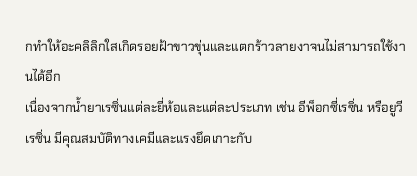กทำให้อะคลิลิกใสเกิดรอยฝ้าขาวขุ่นและแตกร้าวลายงาจนไม่สามารถใช้งานได้อีก
เนื่องจากน้ำยาเรซิ่นแต่ละยี่ห้อและแต่ละประเภท เช่น อีพ็อกซี่เรซิ่น หรือยูวีเรซิ่น มีคุณสมบัติทางเคมีและแรงยึดเกาะกับ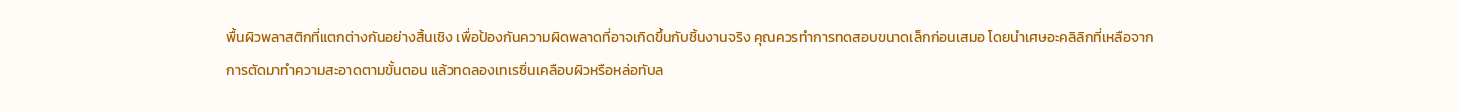พื้นผิวพลาสติกที่แตกต่างกันอย่างสิ้นเชิง เพื่อป้องกันความผิดพลาดที่อาจเกิดขึ้นกับชิ้นงานจริง คุณควรทำการทดสอบขนาดเล็กก่อนเสมอ โดยนำเศษอะคลิลิกที่เหลือจากการตัดมาทำความสะอาดตามขั้นตอน แล้วทดลองเทเรซิ่นเคลือบผิวหรือหล่อทับล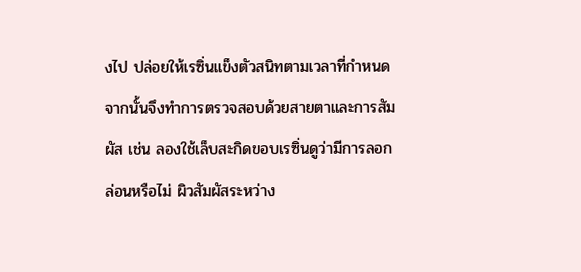งไป ปล่อยให้เรซิ่นแข็งตัวสนิทตามเวลาที่กำหนด จากนั้นจึงทำการตรวจสอบด้วยสายตาและการสัมผัส เช่น ลองใช้เล็บสะกิดขอบเรซิ่นดูว่ามีการลอกล่อนหรือไม่ ผิวสัมผัสระหว่าง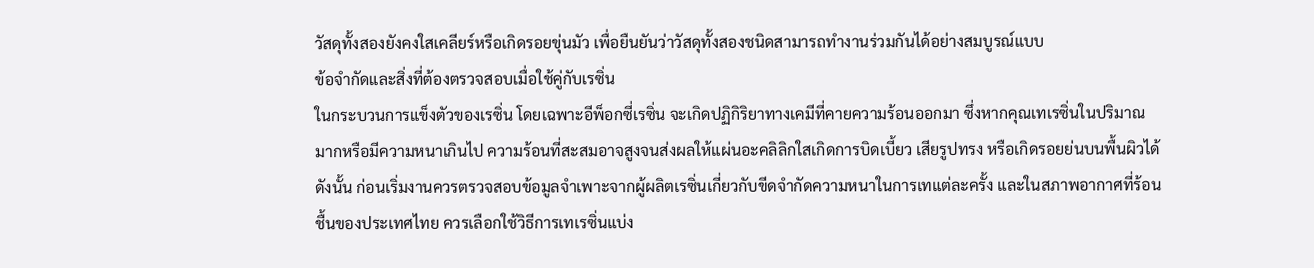วัสดุทั้งสองยังคงใสเคลียร์หรือเกิดรอยขุ่นมัว เพื่อยืนยันว่าวัสดุทั้งสองชนิดสามารถทำงานร่วมกันได้อย่างสมบูรณ์แบบ
ข้อจำกัดและสิ่งที่ต้องตรวจสอบเมื่อใช้คู่กับเรซิ่น
ในกระบวนการแข็งตัวของเรซิ่น โดยเฉพาะอีพ็อกซี่เรซิ่น จะเกิดปฏิกิริยาทางเคมีที่คายความร้อนออกมา ซึ่งหากคุณเทเรซิ่นในปริมาณมากหรือมีความหนาเกินไป ความร้อนที่สะสมอาจสูงจนส่งผลให้แผ่นอะคลิลิกใสเกิดการบิดเบี้ยว เสียรูปทรง หรือเกิดรอยย่นบนพื้นผิวได้ ดังนั้น ก่อนเริ่มงานควรตรวจสอบข้อมูลจำเพาะจากผู้ผลิตเรซิ่นเกี่ยวกับขีดจำกัดความหนาในการเทแต่ละครั้ง และในสภาพอากาศที่ร้อนชื้นของประเทศไทย ควรเลือกใช้วิธีการเทเรซิ่นแบ่ง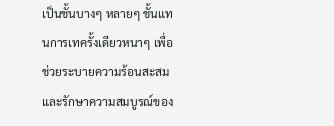เป็นชั้นบางๆ หลายๆ ชั้นแทนการเทครั้งเดียวหนาๆ เพื่อช่วยระบายความร้อนสะสมและรักษาความสมบูรณ์ของ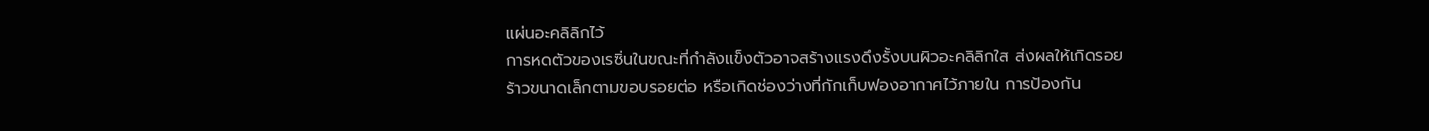แผ่นอะคลิลิกไว้
การหดตัวของเรซิ่นในขณะที่กำลังแข็งตัวอาจสร้างแรงดึงรั้งบนผิวอะคลิลิกใส ส่งผลให้เกิดรอยร้าวขนาดเล็กตามขอบรอยต่อ หรือเกิดช่องว่างที่กักเก็บฟองอากาศไว้ภายใน การป้องกัน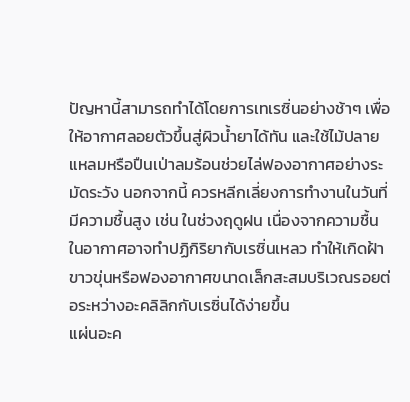ปัญหานี้สามารถทำได้โดยการเทเรซิ่นอย่างช้าๆ เพื่อให้อากาศลอยตัวขึ้นสู่ผิวน้ำยาได้ทัน และใช้ไม้ปลายแหลมหรือปืนเป่าลมร้อนช่วยไล่ฟองอากาศอย่างระมัดระวัง นอกจากนี้ ควรหลีกเลี่ยงการทำงานในวันที่มีความชื้นสูง เช่น ในช่วงฤดูฝน เนื่องจากความชื้นในอากาศอาจทำปฏิกิริยากับเรซิ่นเหลว ทำให้เกิดฝ้าขาวขุ่นหรือฟองอากาศขนาดเล็กสะสมบริเวณรอยต่อระหว่างอะคลิลิกกับเรซิ่นได้ง่ายขึ้น
แผ่นอะค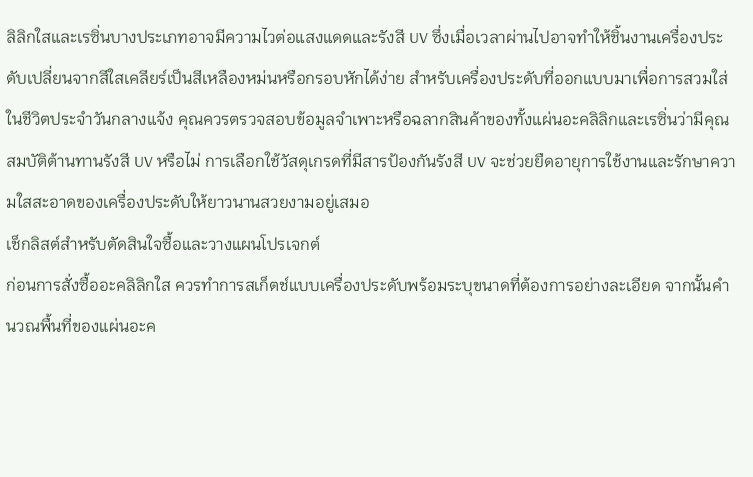ลิลิกใสและเรซิ่นบางประเภทอาจมีความไวต่อแสงแดดและรังสี UV ซึ่งเมื่อเวลาผ่านไปอาจทำให้ชิ้นงานเครื่องประดับเปลี่ยนจากสีใสเคลียร์เป็นสีเหลืองหม่นหรือกรอบหักได้ง่าย สำหรับเครื่องประดับที่ออกแบบมาเพื่อการสวมใส่ในชีวิตประจำวันกลางแจ้ง คุณควรตรวจสอบข้อมูลจำเพาะหรือฉลากสินค้าของทั้งแผ่นอะคลิลิกและเรซิ่นว่ามีคุณสมบัติต้านทานรังสี UV หรือไม่ การเลือกใช้วัสดุเกรดที่มีสารป้องกันรังสี UV จะช่วยยืดอายุการใช้งานและรักษาความใสสะอาดของเครื่องประดับให้ยาวนานสวยงามอยู่เสมอ
เช็กลิสต์สำหรับตัดสินใจซื้อและวางแผนโปรเจกต์
ก่อนการสั่งซื้ออะคลิลิกใส ควรทำการสเก็ตช์แบบเครื่องประดับพร้อมระบุขนาดที่ต้องการอย่างละเอียด จากนั้นคำนวณพื้นที่ของแผ่นอะค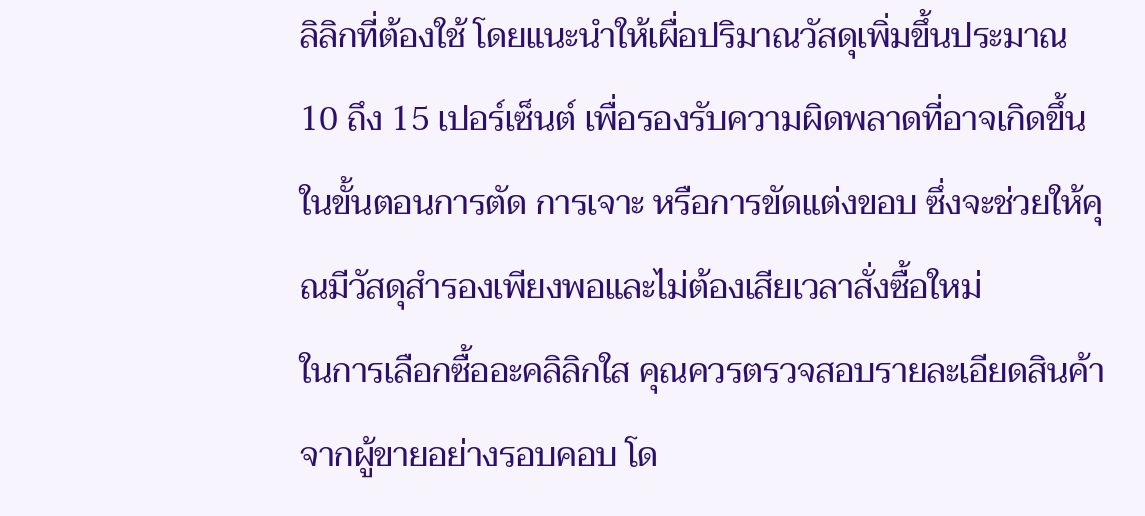ลิลิกที่ต้องใช้ โดยแนะนำให้เผื่อปริมาณวัสดุเพิ่มขึ้นประมาณ 10 ถึง 15 เปอร์เซ็นต์ เพื่อรองรับความผิดพลาดที่อาจเกิดขึ้นในขั้นตอนการตัด การเจาะ หรือการขัดแต่งขอบ ซึ่งจะช่วยให้คุณมีวัสดุสำรองเพียงพอและไม่ต้องเสียเวลาสั่งซื้อใหม่
ในการเลือกซื้ออะคลิลิกใส คุณควรตรวจสอบรายละเอียดสินค้าจากผู้ขายอย่างรอบคอบ โด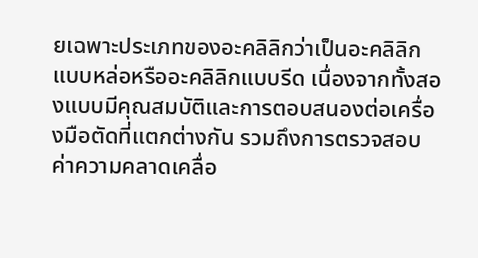ยเฉพาะประเภทของอะคลิลิกว่าเป็นอะคลิลิกแบบหล่อหรืออะคลิลิกแบบรีด เนื่องจากทั้งสองแบบมีคุณสมบัติและการตอบสนองต่อเครื่องมือตัดที่แตกต่างกัน รวมถึงการตรวจสอบค่าความคลาดเคลื่อ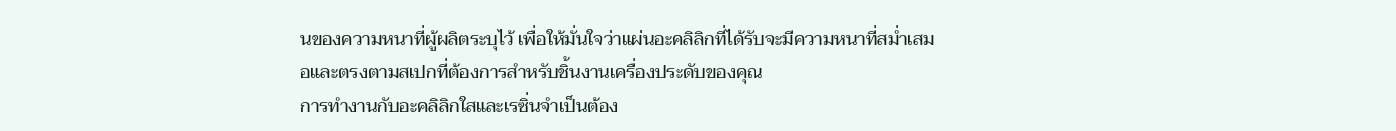นของความหนาที่ผู้ผลิตระบุไว้ เพื่อให้มั่นใจว่าแผ่นอะคลิลิกที่ได้รับจะมีความหนาที่สม่ำเสมอและตรงตามสเปกที่ต้องการสำหรับชิ้นงานเครื่องประดับของคุณ
การทำงานกับอะคลิลิกใสและเรซิ่นจำเป็นต้อง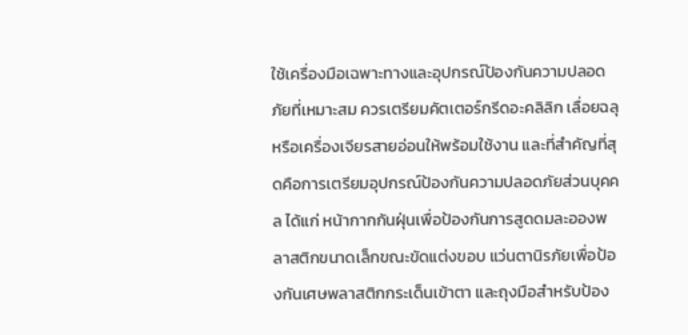ใช้เครื่องมือเฉพาะทางและอุปกรณ์ป้องกันความปลอดภัยที่เหมาะสม ควรเตรียมคัตเตอร์กรีดอะคลิลิก เลื่อยฉลุ หรือเครื่องเจียรสายอ่อนให้พร้อมใช้งาน และที่สำคัญที่สุดคือการเตรียมอุปกรณ์ป้องกันความปลอดภัยส่วนบุคคล ได้แก่ หน้ากากกันฝุ่นเพื่อป้องกันการสูดดมละอองพลาสติกขนาดเล็กขณะขัดแต่งขอบ แว่นตานิรภัยเพื่อป้องกันเศษพลาสติกกระเด็นเข้าตา และถุงมือสำหรับป้อง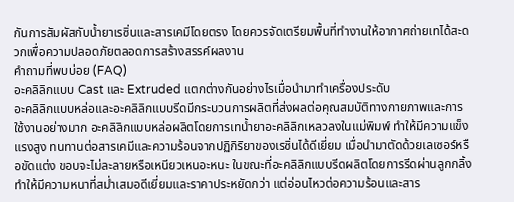กันการสัมผัสกับน้ำยาเรซิ่นและสารเคมีโดยตรง โดยควรจัดเตรียมพื้นที่ทำงานให้อากาศถ่ายเทได้สะดวกเพื่อความปลอดภัยตลอดการสร้างสรรค์ผลงาน
คำถามที่พบบ่อย (FAQ)
อะคลิลิกแบบ Cast และ Extruded แตกต่างกันอย่างไรเมื่อนำมาทำเครื่องประดับ
อะคลิลิกแบบหล่อและอะคลิลิกแบบรีดมีกระบวนการผลิตที่ส่งผลต่อคุณสมบัติทางกายภาพและการใช้งานอย่างมาก อะคลิลิกแบบหล่อผลิตโดยการเทน้ำยาอะคลิลิกเหลวลงในแม่พิมพ์ ทำให้มีความแข็งแรงสูง ทนทานต่อสารเคมีและความร้อนจากปฏิกิริยาของเรซิ่นได้ดีเยี่ยม เมื่อนำมาตัดด้วยเลเซอร์หรือขัดแต่ง ขอบจะไม่ละลายหรือเหนียวเหนอะหนะ ในขณะที่อะคลิลิกแบบรีดผลิตโดยการรีดผ่านลูกกลิ้ง ทำให้มีความหนาที่สม่ำเสมอดีเยี่ยมและราคาประหยัดกว่า แต่อ่อนไหวต่อความร้อนและสาร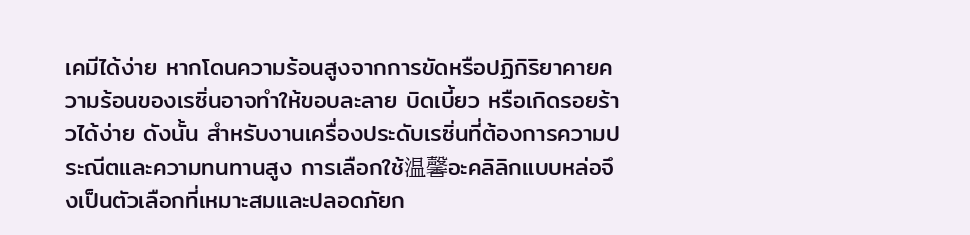เคมีได้ง่าย หากโดนความร้อนสูงจากการขัดหรือปฏิกิริยาคายความร้อนของเรซิ่นอาจทำให้ขอบละลาย บิดเบี้ยว หรือเกิดรอยร้าวได้ง่าย ดังนั้น สำหรับงานเครื่องประดับเรซิ่นที่ต้องการความประณีตและความทนทานสูง การเลือกใช้温馨อะคลิลิกแบบหล่อจึงเป็นตัวเลือกที่เหมาะสมและปลอดภัยก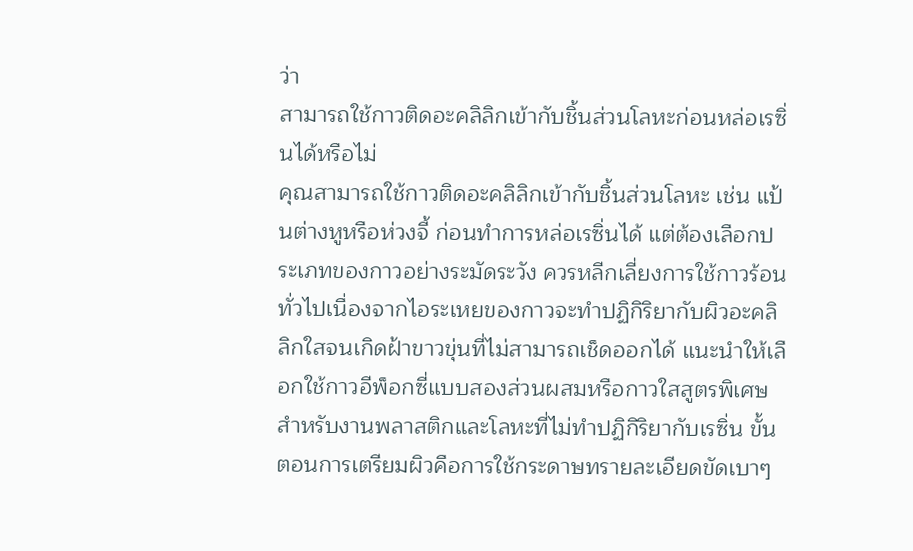ว่า
สามารถใช้กาวติดอะคลิลิกเข้ากับชิ้นส่วนโลหะก่อนหล่อเรซิ่นได้หรือไม่
คุณสามารถใช้กาวติดอะคลิลิกเข้ากับชิ้นส่วนโลหะ เช่น แป้นต่างหูหรือห่วงจี้ ก่อนทำการหล่อเรซิ่นได้ แต่ต้องเลือกประเภทของกาวอย่างระมัดระวัง ควรหลีกเลี่ยงการใช้กาวร้อนทั่วไปเนื่องจากไอระเหยของกาวจะทำปฏิกิริยากับผิวอะคลิลิกใสจนเกิดฝ้าขาวขุ่นที่ไม่สามารถเช็ดออกได้ แนะนำให้เลือกใช้กาวอีพ็อกซี่แบบสองส่วนผสมหรือกาวใสสูตรพิเศษสำหรับงานพลาสติกและโลหะที่ไม่ทำปฏิกิริยากับเรซิ่น ขั้นตอนการเตรียมผิวคือการใช้กระดาษทรายละเอียดขัดเบาๆ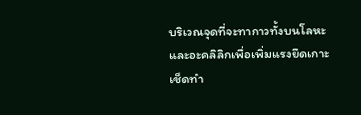บริเวณจุดที่จะทากาวทั้งบนโลหะและอะคลิลิกเพื่อเพิ่มแรงยึดเกาะ เช็ดทำ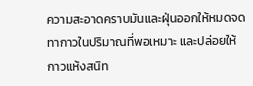ความสะอาดคราบมันและฝุ่นออกให้หมดจด ทากาวในปริมาณที่พอเหมาะ และปล่อยให้กาวแห้งสนิท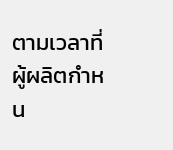ตามเวลาที่ผู้ผลิตกำหน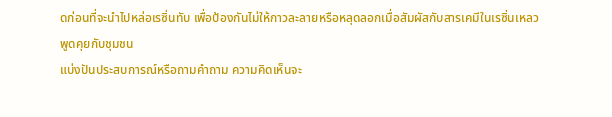ดก่อนที่จะนำไปหล่อเรซิ่นทับ เพื่อป้องกันไม่ให้กาวละลายหรือหลุดลอกเมื่อสัมผัสกับสารเคมีในเรซิ่นเหลว
พูดคุยกับชุมชน
แบ่งปันประสบการณ์หรือถามคำถาม ความคิดเห็นจะ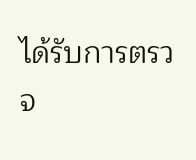ได้รับการตรวจ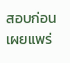สอบก่อนเผยแพร่